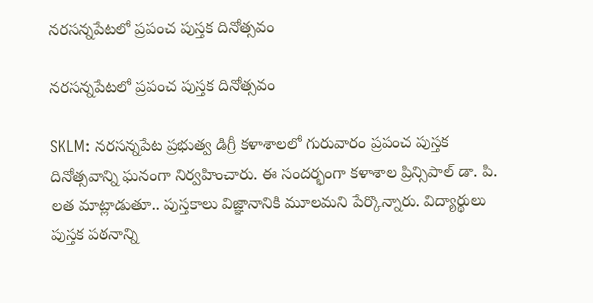నరసన్నపేటలో ప్రపంచ పుస్తక దినోత్సవం

నరసన్నపేటలో ప్రపంచ పుస్తక దినోత్సవం

SKLM: నరసన్నపేట ప్రభుత్వ డిగ్రీ కళాశాలలో గురువారం ప్రపంచ పుస్తక దినోత్సవాన్ని ఘనంగా నిర్వహించారు. ఈ సందర్భంగా కళాశాల ప్రిన్సిపాల్ డా. పి. లత మాట్లాడుతూ.. పుస్తకాలు విజ్ఞానానికి మూలమని పేర్కొన్నారు. విద్యార్థులు పుస్తక పఠనాన్ని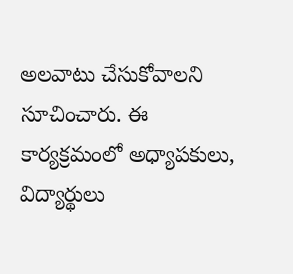అలవాటు చేసుకోవాలని సూచించారు. ఈ కార్యక్రమంలో అధ్యాపకులు, విద్యార్థులు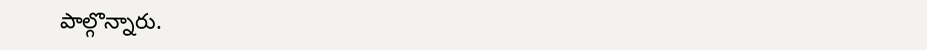పాల్గొన్నారు.